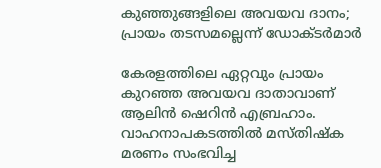കുഞ്ഞുങ്ങളിലെ അവയവ ദാനം; പ്രായം തടസമല്ലെന്ന് ഡോക്ടർമാർ

കേരളത്തിലെ ഏറ്റവും പ്രായം കുറഞ്ഞ അവയവ ദാതാവാണ് ആലിൻ ഷെറിൻ എബ്രഹാം. വാഹനാപകടത്തിൽ മസ്തിഷ്ക മരണം സംഭവിച്ച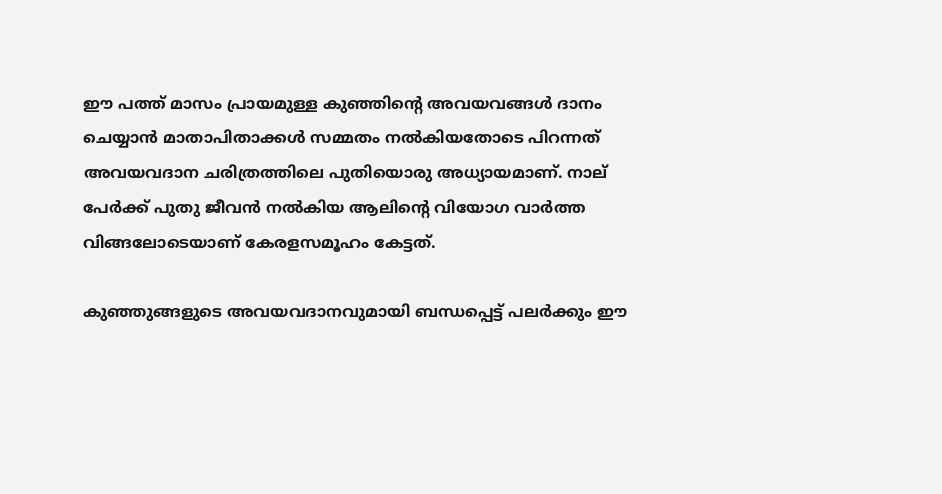ഈ പത്ത് മാസം പ്രായമുള്ള കുഞ്ഞിന്‍റെ അവയവങ്ങൾ ദാനം ചെയ്യാൻ മാതാപിതാക്കൾ സമ്മതം നൽകിയതോടെ പിറന്നത് അവയവദാന ചരിത്രത്തിലെ പുതിയൊരു അധ്യായമാണ്. നാല് പേർക്ക് പുതു ജീവൻ നൽകിയ ആലിന്‍റെ വിയോഗ വാർത്ത വിങ്ങലോടെയാണ് കേരളസമൂഹം കേട്ടത്.

കുഞ്ഞുങ്ങളുടെ അവയവദാനവുമായി ബന്ധപ്പെട്ട് പലർക്കും ഈ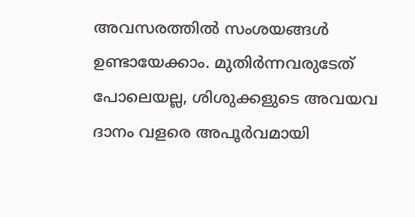അവസരത്തിൽ സംശയങ്ങൾ ഉണ്ടായേക്കാം. മുതിർന്നവരുടേത് പോലെയല്ല, ശിശുക്കളുടെ അവയവ ദാനം വളരെ അപൂർവമായി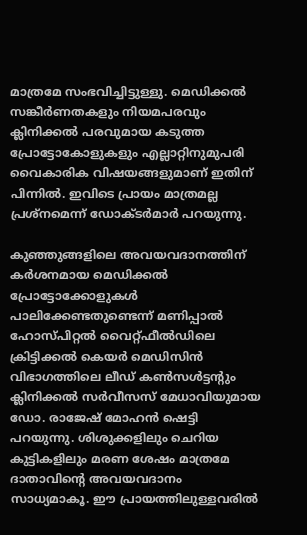മാത്രമേ സംഭവിച്ചിട്ടുള്ളു. മെഡിക്കൽ സങ്കീർണതകളും നിയമപരവും ക്ലിനിക്കൽ പരവുമായ കടുത്ത പ്രോട്ടോകോളുകളും എല്ലാറ്റിനുമുപരി വൈകാരിക വിഷയങ്ങളുമാണ് ഇതിന് പിന്നിൽ. ഇവിടെ പ്രായം മാത്രമല്ല പ്രശ്നമെന്ന് ഡോക്ടർമാർ പറയുന്നു.

കുഞ്ഞുങ്ങളിലെ അവയവദാനത്തിന് കർശനമായ മെഡിക്കൽ പ്രോട്ടോക്കോളുകൾ പാലിക്കേണ്ടതുണ്ടെന്ന് മണിപ്പാൽ ഹോസ്പിറ്റൽ വൈറ്റ്ഫീൽഡിലെ ക്രിട്ടിക്കൽ കെയർ മെഡിസിൻ വിഭാഗത്തിലെ ലീഡ് കൺസൾട്ടന്റും ക്ലിനിക്കൽ സർവീസസ് മേധാവിയുമായ ഡോ. രാജേഷ് മോഹൻ ഷെട്ടി പറയുന്നു. ശിശുക്കളിലും ചെറിയ കുട്ടികളിലും മരണ ശേഷം മാത്രമേ ദാതാവിന്റെ അവയവദാനം സാധ്യമാകൂ. ഈ പ്രായത്തിലുള്ളവരിൽ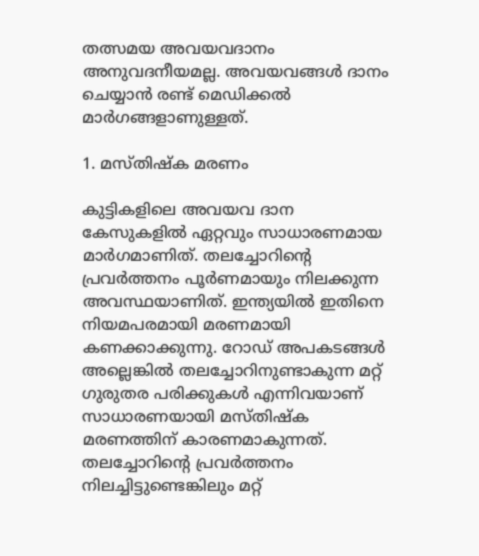തത്സമയ അവയവദാനം അനുവദനീയമല്ല. അവയവങ്ങൾ ദാനം ചെയ്യാൻ രണ്ട് മെഡിക്കൽ മാർഗങ്ങളാണുള്ളത്.

1. മസ്തിഷ്ക മരണം

കുട്ടികളിലെ അവയവ ദാന കേസുകളിൽ ഏറ്റവും സാധാരണമായ മാർഗമാണിത്. തലച്ചോറിന്റെ പ്രവർത്തനം പൂർണമായും നിലക്കുന്ന അവസ്ഥയാണിത്. ഇന്ത്യയിൽ ഇതിനെ നിയമപരമായി മരണമായി കണക്കാക്കുന്നു. റോഡ് അപകടങ്ങൾ അല്ലെങ്കിൽ തലച്ചോറിനുണ്ടാകുന്ന മറ്റ് ഗുരുതര പരിക്കുകൾ എന്നിവയാണ് സാധാരണയായി മസ്തിഷ്ക മരണത്തിന് കാരണമാകുന്നത്. തലച്ചോറിന്റെ പ്രവർത്തനം നിലച്ചിട്ടുണ്ടെങ്കിലും മറ്റ്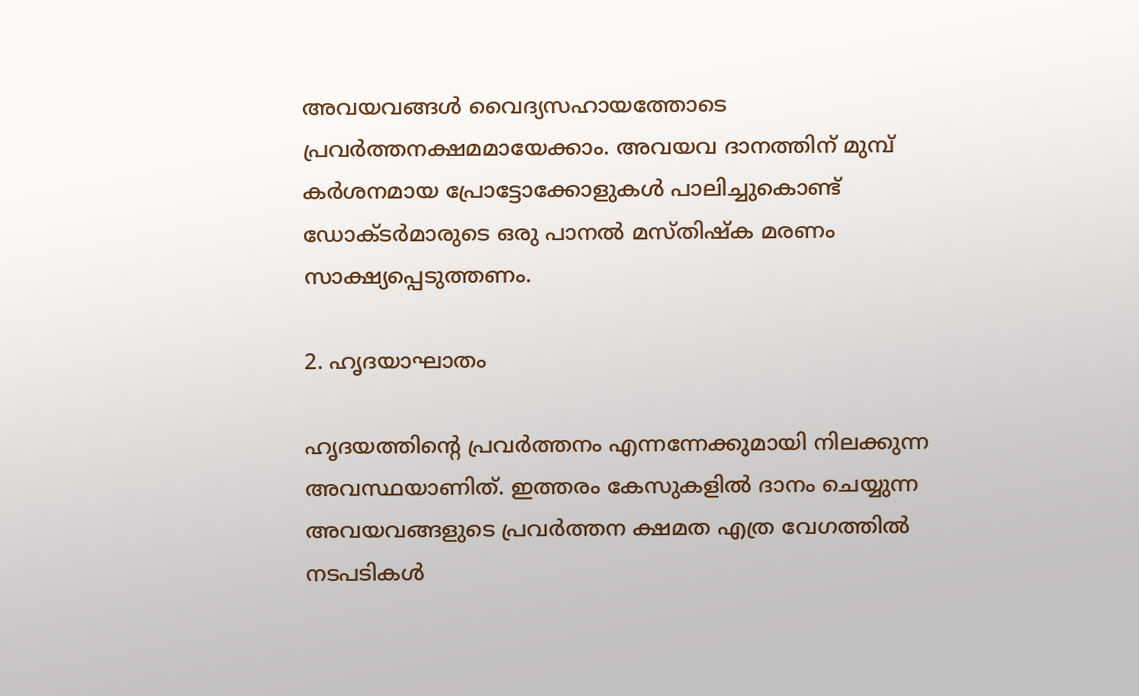അവയവങ്ങൾ വൈദ്യസഹായത്തോടെ പ്രവർത്തനക്ഷമമായേക്കാം. അവയവ ദാനത്തിന് മുമ്പ് കർശനമായ പ്രോട്ടോക്കോളുകൾ പാലിച്ചുകൊണ്ട് ഡോക്ടർമാരുടെ ഒരു പാനൽ മസ്തിഷ്ക മരണം സാക്ഷ്യപ്പെടുത്തണം.

2. ഹൃദയാഘാതം

ഹൃദയത്തിന്‍റെ പ്രവർത്തനം എന്നന്നേക്കുമായി നിലക്കുന്ന അവസ്ഥയാണിത്. ഇത്തരം കേസുകളിൽ ദാനം ചെയ്യുന്ന അവയവങ്ങളുടെ പ്രവർത്തന ക്ഷമത എത്ര വേഗത്തിൽ നടപടികൾ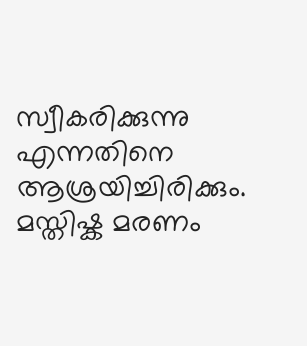സ്വീകരിക്കുന്നു എന്നതിനെ ആശ്രയിച്ചിരിക്കും. മസ്തിഷ്ക മരണം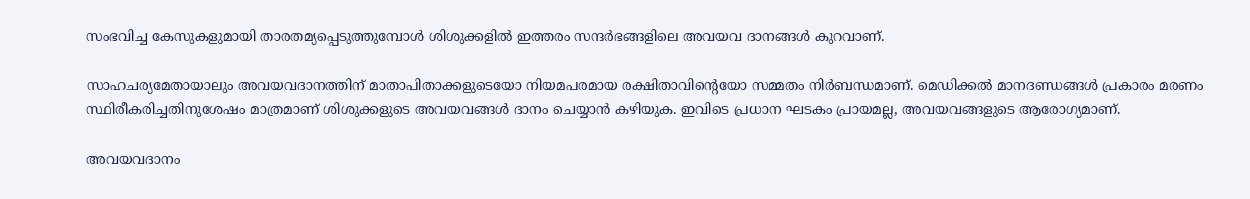സംഭവിച്ച കേസുകളുമായി താരതമ്യപ്പെടുത്തുമ്പോൾ ശിശുക്കളിൽ ഇത്തരം സന്ദർഭങ്ങളിലെ അവയവ ദാനങ്ങൾ കുറവാണ്.

സാഹചര്യമേതായാലും അവയവദാനത്തിന് മാതാപിതാക്കളുടെയോ നിയമപരമായ രക്ഷിതാവിന്റെയോ സമ്മതം നിർബന്ധമാണ്. മെഡിക്കൽ മാനദണ്ഡങ്ങൾ പ്രകാരം മരണം സ്ഥിരീകരിച്ചതിനുശേഷം മാത്രമാണ് ശിശുക്കളുടെ അവയവങ്ങൾ ദാനം ചെയ്യാൻ കഴിയുക. ഇവിടെ പ്രധാന ഘടകം പ്രായമല്ല, അവയവങ്ങളുടെ ആരോഗ്യമാണ്.

അവയവദാനം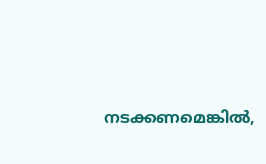നടക്കണമെങ്കിൽ,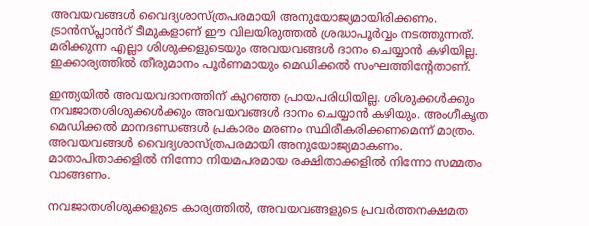അവയവങ്ങൾ വൈദ്യശാസ്ത്രപരമായി അനുയോജ്യമായിരിക്കണം. ട്രാൻസ്പ്ലാൻറ് ടീമുകളാണ് ഈ വിലയിരുത്തൽ ശ്രദ്ധാപൂർവ്വം നടത്തുന്നത്. മരിക്കുന്ന എല്ലാ ശിശുക്കളുടെയും അവയവങ്ങൾ ദാനം ചെയ്യാൻ കഴിയില്ല. ഇക്കാര്യത്തിൽ തീരുമാനം പൂർണമായും മെഡിക്കൽ സംഘത്തിന്‍റേതാണ്.

ഇന്ത്യയിൽ അവയവദാനത്തിന് കുറഞ്ഞ പ്രായപരിധിയില്ല. ശിശുക്കൾക്കും നവജാതശിശുക്കൾക്കും അവയവങ്ങൾ ദാനം ചെയ്യാൻ കഴിയും. അംഗീകൃത മെഡിക്കൽ മാനദണ്ഡങ്ങൾ പ്രകാരം മരണം സ്ഥിരീകരിക്കണമെന്ന് മാത്രം. അവയവങ്ങൾ വൈദ്യശാസ്ത്രപരമായി അനുയോജ്യമാകണം. മാതാപിതാക്കളിൽ നിന്നോ നിയമപരമായ രക്ഷിതാക്കളിൽ നിന്നോ സമ്മതം വാങ്ങണം.

നവജാതശിശുക്കളുടെ കാര്യത്തിൽ, അവയവങ്ങളുടെ പ്രവർത്തനക്ഷമത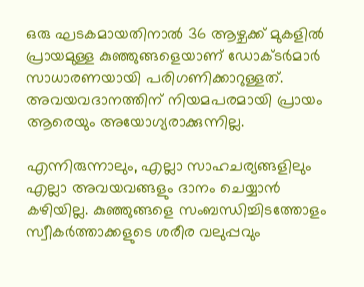ഒരു ഘടകമായതിനാൽ 36 ആഴ്ചക്ക് മുകളിൽ പ്രായമുള്ള കുഞ്ഞുങ്ങളെയാണ് ഡോക്ടർമാർ സാധാരണയായി പരിഗണിക്കാറുള്ളത്. അവയവദാനത്തിന് നിയമപരമായി പ്രായം ആരെയും അയോഗ്യരാക്കുന്നില്ല.

എന്നിരുന്നാലും, എല്ലാ സാഹചര്യങ്ങളിലും എല്ലാ അവയവങ്ങളും ദാനം ചെയ്യാൻ കഴിയില്ല. കുഞ്ഞുങ്ങളെ സംബന്ധിച്ചിടത്തോളം സ്വീകർത്താക്കളുടെ ശരീര വലുപ്പവും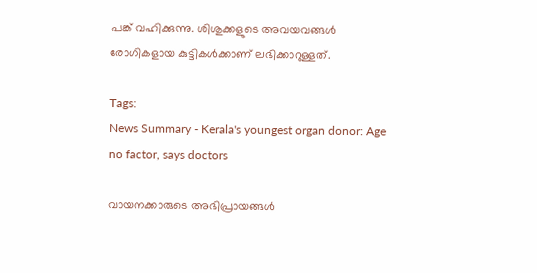പങ്ക് വഹിക്കുന്നു. ശിശുക്കളുടെ അവയവങ്ങൾ രോഗികളായ കുട്ടികൾക്കാണ് ലഭിക്കാറുള്ളത്.

Tags:
News Summary - Kerala's youngest organ donor: Age no factor, says doctors

വായനക്കാരുടെ അഭിപ്രായങ്ങള്‍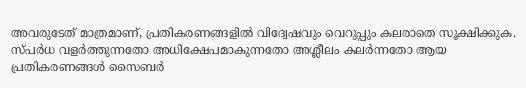അവരുടേത് മാത്രമാണ്, പ്രതികരണങ്ങളിൽ വിദ്വേഷവും വെറുപ്പും കലരാതെ സൂക്ഷിക്കുക. സ്പർധ വളർത്തുന്നതോ അധിക്ഷേപമാകുന്നതോ അശ്ലീലം കലർന്നതോ ആയ പ്രതികരണങ്ങൾ സൈബർ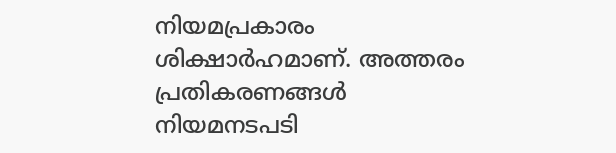നിയമപ്രകാരം ശിക്ഷാർഹമാണ്. അത്തരം പ്രതികരണങ്ങൾ നിയമനടപടി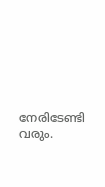നേരിടേണ്ടി വരും.